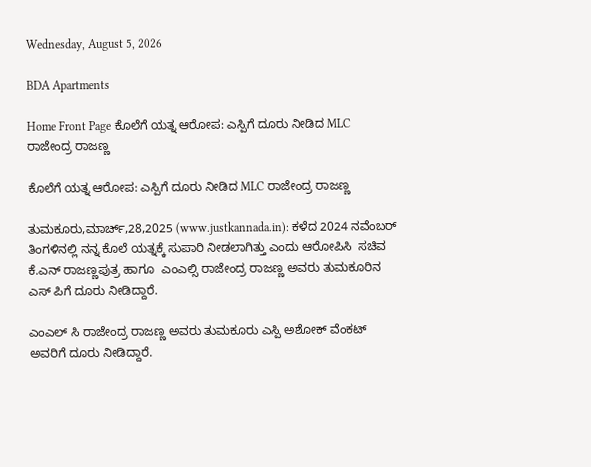Wednesday, August 5, 2026

BDA Apartments

Home Front Page ಕೊಲೆಗೆ ಯತ್ನ ಆರೋಪ: ಎಸ್ಪಿಗೆ ದೂರು ನೀಡಿದ MLC ರಾಜೇಂದ್ರ ರಾಜಣ್ಣ

ಕೊಲೆಗೆ ಯತ್ನ ಆರೋಪ: ಎಸ್ಪಿಗೆ ದೂರು ನೀಡಿದ MLC ರಾಜೇಂದ್ರ ರಾಜಣ್ಣ

ತುಮಕೂರು,ಮಾರ್ಚ್,28,2025 (www.justkannada.in): ಕಳೆದ 2024 ನವೆಂಬರ್ ತಿಂಗಳಿನಲ್ಲಿ ನನ್ನ ಕೊಲೆ ಯತ್ನಕ್ಕೆ ಸುಪಾರಿ ನೀಡಲಾಗಿತ್ತು ಎಂದು ಆರೋಪಿಸಿ  ಸಚಿವ ಕೆ.ಎನ್ ರಾಜಣ್ಣಪುತ್ರ ಹಾಗೂ  ಎಂಎಲ್ಸಿ ರಾಜೇಂದ್ರ ರಾಜಣ್ಣ ಅವರು ತುಮಕೂರಿನ ಎಸ್ ಪಿಗೆ ದೂರು ನೀಡಿದ್ದಾರೆ.

ಎಂಎಲ್ ಸಿ ರಾಜೇಂದ್ರ ರಾಜಣ್ಣ ಅವರು ತುಮಕೂರು ಎಸ್ಪಿ ಅಶೋಕ್ ವೆಂಕಟ್ ಅವರಿಗೆ ದೂರು ನೀಡಿದ್ದಾರೆ.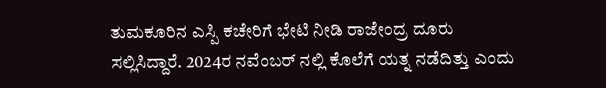ತುಮಕೂರಿನ ಎಸ್ಪಿ ಕಚೇರಿಗೆ ಭೇಟಿ ನೀಡಿ ರಾಜೇಂದ್ರ ದೂರು ಸಲ್ಲಿಸಿದ್ದಾರೆ. 2024ರ ನವೆಂಬರ್ ನಲ್ಲಿ ಕೊಲೆಗೆ ಯತ್ನ ನಡೆದಿತ್ತು ಎಂದು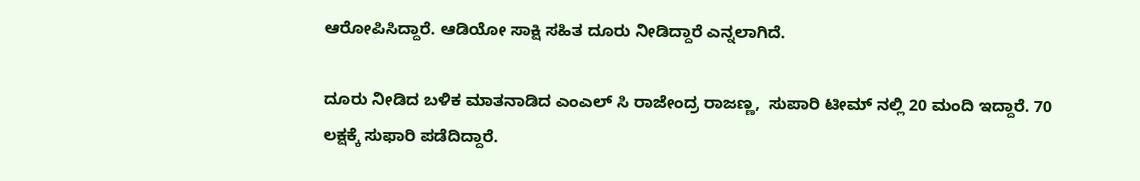ಆರೋಪಿಸಿದ್ದಾರೆ. ಆಡಿಯೋ ಸಾಕ್ಷಿ ಸಹಿತ ದೂರು ನೀಡಿದ್ದಾರೆ ಎನ್ನಲಾಗಿದೆ.

ದೂರು ನೀಡಿದ ಬಳಿಕ ಮಾತನಾಡಿದ ಎಂಎಲ್ ಸಿ ರಾಜೇಂದ್ರ ರಾಜಣ್ಣ,  ಸುಪಾರಿ ಟೀಮ್ ನಲ್ಲಿ 20 ಮಂದಿ ಇದ್ದಾರೆ. 70 ಲಕ್ಷಕ್ಕೆ ಸುಫಾರಿ ಪಡೆದಿದ್ದಾರೆ.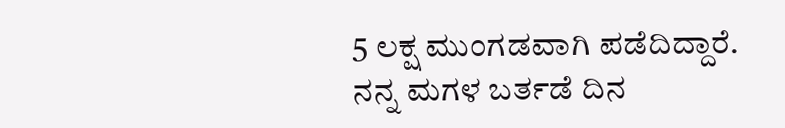5 ಲಕ್ಷ ಮುಂಗಡವಾಗಿ ಪಡೆದಿದ್ದಾರೆ.   ನನ್ನ ಮಗಳ ಬರ್ತಡೆ ದಿನ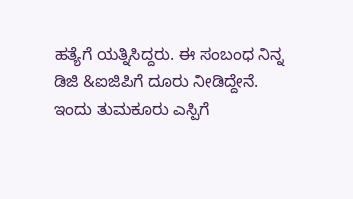ಹತ್ಯೆಗೆ ಯತ್ನಿಸಿದ್ದರು. ಈ ಸಂಬಂಧ ನಿನ್ನ ಡಿಜಿ &ಐಜಿಪಿಗೆ ದೂರು ನೀಡಿದ್ದೇನೆ.  ಇಂದು ತುಮಕೂರು ಎಸ್ಪಿಗೆ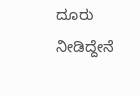ದೂರು ನೀಡಿದ್ದೇನೆ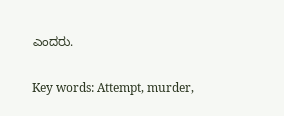ಎಂದರು.

Key words: Attempt, murder,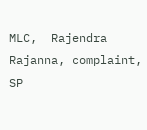MLC,  Rajendra Rajanna, complaint, SP